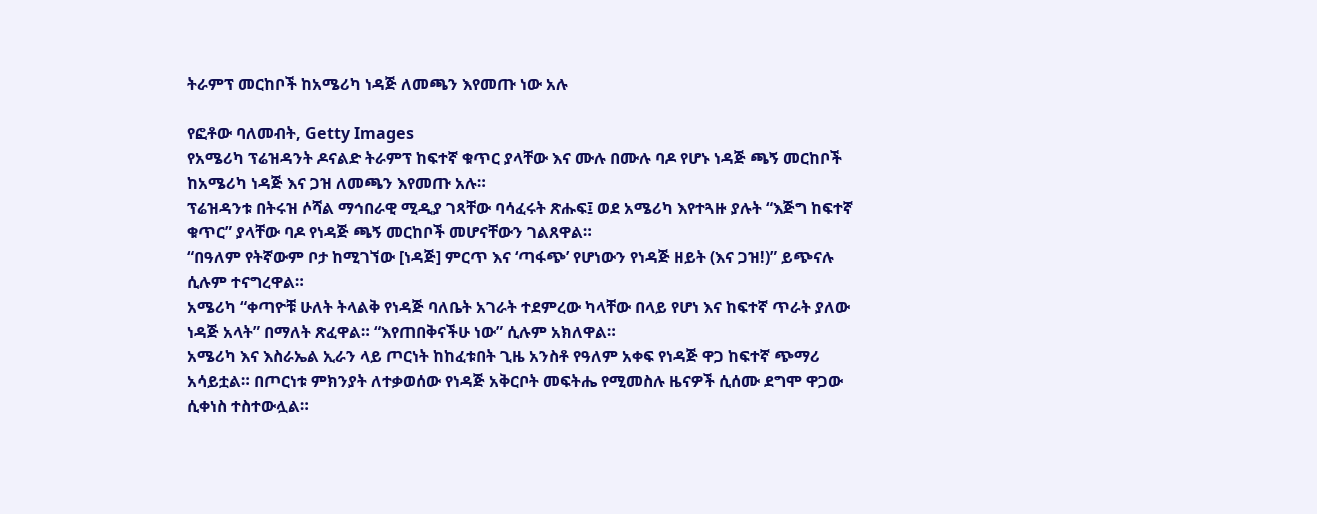ትራምፕ መርከቦች ከአሜሪካ ነዳጅ ለመጫን እየመጡ ነው አሉ

የፎቶው ባለመብት, Getty Images
የአሜሪካ ፕሬዝዳንት ዶናልድ ትራምፕ ከፍተኛ ቁጥር ያላቸው እና ሙሉ በሙሉ ባዶ የሆኑ ነዳጅ ጫኝ መርከቦች ከአሜሪካ ነዳጅ እና ጋዝ ለመጫን እየመጡ አሉ።
ፕሬዝዳንቱ በትሩዝ ሶሻል ማኅበራዊ ሚዲያ ገጻቸው ባሳፈሩት ጽሑፍ፤ ወደ አሜሪካ እየተጓዙ ያሉት “እጅግ ከፍተኛ ቁጥር” ያላቸው ባዶ የነዳጅ ጫኝ መርከቦች መሆናቸውን ገልጸዋል።
“በዓለም የትኛውም ቦታ ከሚገኘው [ነዳጅ] ምርጥ እና ‘ጣፋጭ’ የሆነውን የነዳጅ ዘይት (እና ጋዝ!)” ይጭናሉ ሲሉም ተናግረዋል።
አሜሪካ “ቀጣዮቹ ሁለት ትላልቅ የነዳጅ ባለቤት አገራት ተደምረው ካላቸው በላይ የሆነ እና ከፍተኛ ጥራት ያለው ነዳጅ አላት” በማለት ጽፈዋል። “እየጠበቅናችሁ ነው” ሲሉም አክለዋል።
አሜሪካ እና እስራኤል ኢራን ላይ ጦርነት ከከፈቱበት ጊዜ አንስቶ የዓለም አቀፍ የነዳጅ ዋጋ ከፍተኛ ጭማሪ አሳይቷል። በጦርነቱ ምክንያት ለተቃወሰው የነዳጅ አቅርቦት መፍትሔ የሚመስሉ ዜናዎች ሲሰሙ ደግሞ ዋጋው ሲቀነስ ተስተውሏል።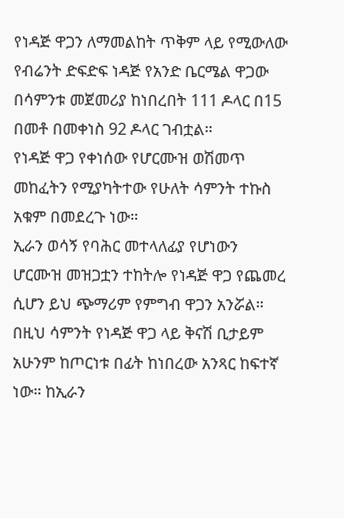የነዳጅ ዋጋን ለማመልከት ጥቅም ላይ የሚውለው የብሬንት ድፍድፍ ነዳጅ የአንድ ቤርሜል ዋጋው በሳምንቱ መጀመሪያ ከነበረበት 111 ዶላር በ15 በመቶ በመቀነስ 92 ዶላር ገብቷል።
የነዳጅ ዋጋ የቀነሰው የሆርሙዝ ወሽመጥ መከፈትን የሚያካትተው የሁለት ሳምንት ተኩስ አቁም በመደረጉ ነው።
ኢራን ወሳኝ የባሕር መተላለፊያ የሆነውን ሆርሙዝ መዝጋቷን ተከትሎ የነዳጅ ዋጋ የጨመረ ሲሆን ይህ ጭማሪም የምግብ ዋጋን አንሯል።
በዚህ ሳምንት የነዳጅ ዋጋ ላይ ቅናሽ ቢታይም አሁንም ከጦርነቱ በፊት ከነበረው አንጻር ከፍተኛ ነው። ከኢራን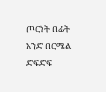ጦርነት በፊት አንድ በርሜል ድፍድፍ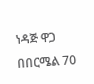ነዳጅ ዋጋ በበርሜል 70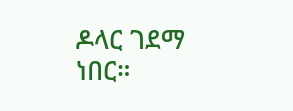ዶላር ገደማ ነበር።